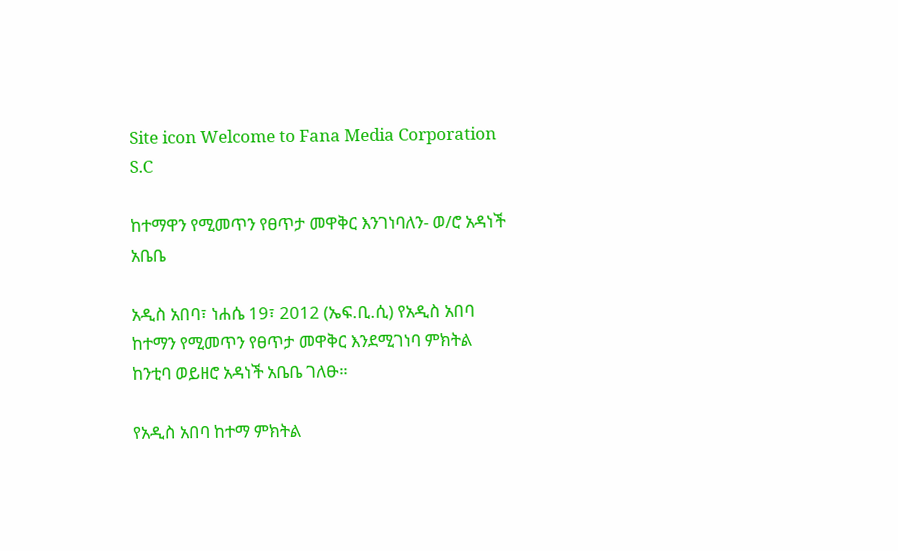Site icon Welcome to Fana Media Corporation S.C

ከተማዋን የሚመጥን የፀጥታ መዋቅር እንገነባለን- ወ/ሮ አዳነች አቤቤ

አዲስ አበባ፣ ነሐሴ 19፣ 2012 (ኤፍ.ቢ.ሲ) የአዲስ አበባ ከተማን የሚመጥን የፀጥታ መዋቅር እንደሚገነባ ምክትል ከንቲባ ወይዘሮ አዳነች አቤቤ ገለፁ።

የአዲስ አበባ ከተማ ምክትል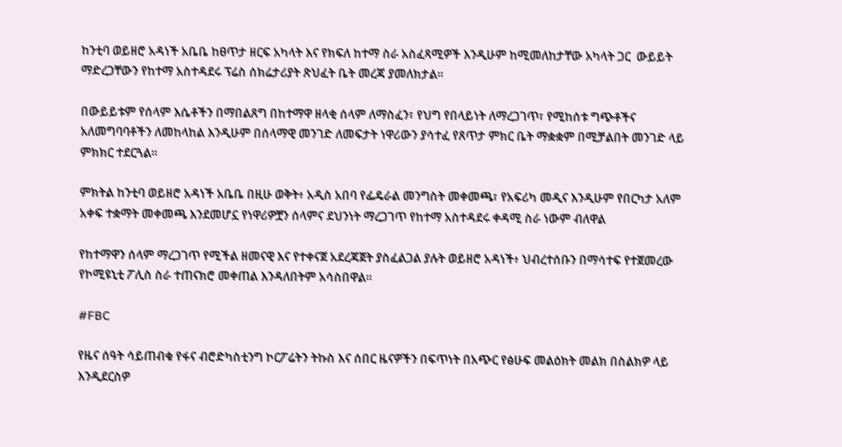ከንቲባ ወይዘሮ አዳነች አቤቤ ከፀጥታ ዘርፍ አካላት እና የክፍለ ከተማ ስራ አስፈጻሚዎች እንዲሁም ከሚመለከታቸው አካላት ጋር  ውይይት ማድረጋቸውን የከተማ አስተዳደሩ ፕሬስ ሰክሬታሪያት ጽህፈት ቤት መረጃ ያመለክታል።

በውይይቱም የሰላም እሴቶችን በማበልጸግ በከተማዋ ዘላቂ ሰላም ለማስፈን፣ የህግ የበላይነት ለማረጋገጥ፣ የሚከሰቱ ግጭቶችና አለመግባባቶችን ለመከላከል እንዲሁም በሰላማዊ መንገድ ለመፍታት ነዋሪውን ያሳተፈ የጸጥታ ምክር ቤት ማቋቋም በሚቻልበት መንገድ ላይ ምክክር ተደርጓል።

ምክትል ከንቲባ ወይዘሮ አዳነች አቤቤ በዚሁ ወቅት፥ አዲስ አበባ የፌዴራል መንግስት መቀመጫ፣ የአፍሪካ መዲና እንዲሁም የበርካታ አለም አቀፍ ተቋማት መቀመጫ እንደመሆኗ የነዋሪዎቿን ሰላምና ደህንነት ማረጋገጥ የከተማ አስተዳደሩ ቀዳሚ ስራ ነውም ብለዋል

የከተማዋን ሰላም ማረጋገጥ የሚችል ዘመናዊ እና የተቀናጀ አደረጃጀት ያስፈልጋል ያሉት ወይዘሮ አዳነች፥ ህብረተሰቡን በማሳተፍ የተጀመረው የኮሚዩኒቲ ፖሊስ ስራ ተጠናክሮ መቀጠል እንዳለበትም አሳስበዋል።

#FBC

የዜና ሰዓት ሳይጠብቁ የፋና ብሮድካስቲንግ ኮርፖሬትን ትኩስ እና ሰበር ዜናዎችን በፍጥነት በአጭር የፅሁፍ መልዕክት መልክ በስልክዎ ላይ እንዲደርስዎ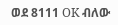ወደ 8111 OK ብለው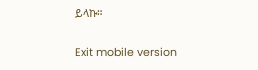ይላኩ።

Exit mobile version